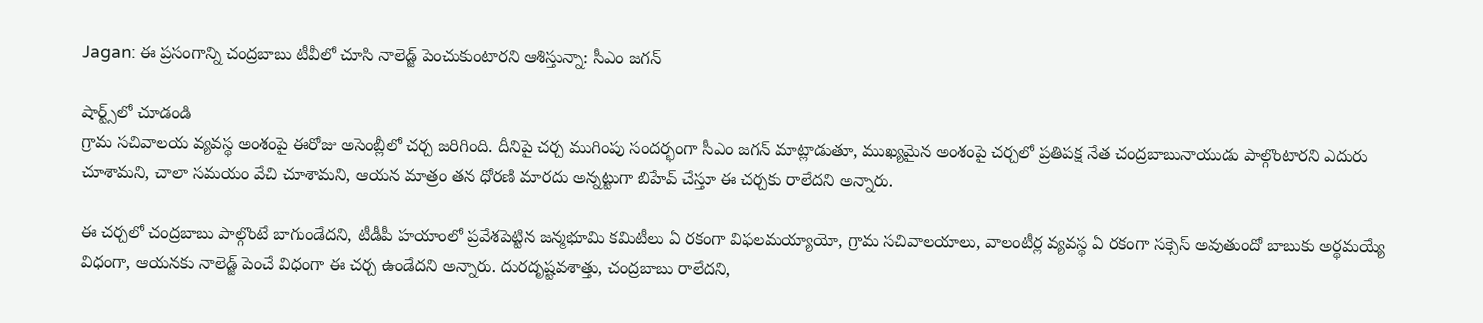Jagan: ఈ ప్రసంగాన్ని చంద్రబాబు టీవీలో చూసి నాలెడ్జ్ పెంచుకుంటారని ఆశిస్తున్నా: సీఎం జగన్

షార్ట్స్‌లో చూడండి
గ్రామ సచివాలయ వ్యవస్థ అంశంపై ఈరోజు అసెంబ్లీలో చర్చ జరిగింది. దీనిపై చర్చ ముగింపు సందర్భంగా సీఎం జగన్ మాట్లాడుతూ, ముఖ్యమైన అంశంపై చర్చలో ప్రతిపక్ష నేత చంద్రబాబునాయుడు పాల్గొంటారని ఎదురు చూశామని, చాలా సమయం వేచి చూశామని, ఆయన మాత్రం తన ధోరణి మారదు అన్నట్టుగా బిహేవ్ చేస్తూ ఈ చర్చకు రాలేదని అన్నారు.

ఈ చర్చలో చంద్రబాబు పాల్గొంటే బాగుండేదని, టీడీపీ హయాంలో ప్రవేశపెట్టిన జన్మభూమి కమిటీలు ఏ రకంగా విఫలమయ్యాయో, గ్రామ సచివాలయాలు, వాలంటీర్ల వ్యవస్థ ఏ రకంగా సక్సెస్ అవుతుందో బాబుకు అర్థమయ్యే విధంగా, ఆయనకు నాలెడ్జ్ పెంచే విధంగా ఈ చర్చ ఉండేదని అన్నారు. దురదృష్టవశాత్తు, చంద్రబాబు రాలేదని,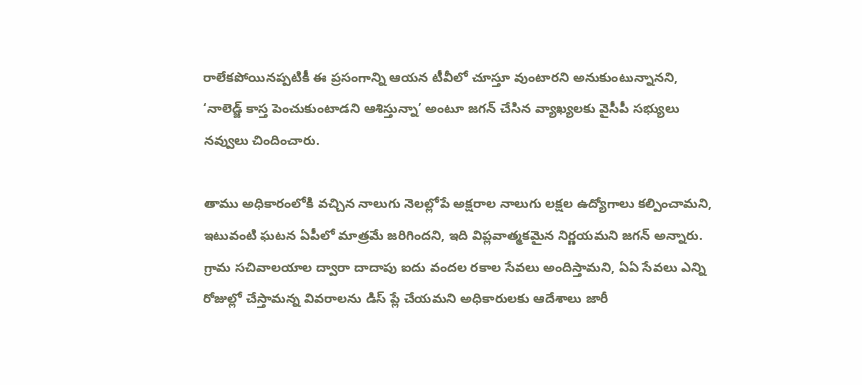రాలేకపోయినప్పటికీ ఈ ప్రసంగాన్ని ఆయన టీవీలో చూస్తూ వుంటారని అనుకుంటున్నానని, ‘నాలెడ్జ్ కాస్త పెంచుకుంటాడని ఆశిస్తున్నా’ అంటూ జగన్ చేసిన వ్యాఖ్యలకు వైసీపీ సభ్యులు నవ్వులు చిందించారు.

తాము అధికారంలోకి వచ్చిన నాలుగు నెలల్లోపే అక్షరాల నాలుగు లక్షల ఉద్యోగాలు కల్పించామని, ఇటువంటి ఘటన ఏపీలో మాత్రమే జరిగిందని, ఇది విప్లవాత్మకమైన నిర్ణయమని జగన్ అన్నారు. గ్రామ సచివాలయాల ద్వారా దాదాపు ఐదు వందల రకాల సేవలు అందిస్తామని, ఏఏ సేవలు ఎన్ని రోజుల్లో చేస్తామన్న వివరాలను డిస్ ప్లే చేయమని అధికారులకు ఆదేశాలు జారీ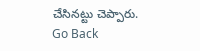చేసినట్టు చెప్పారు.
Go Back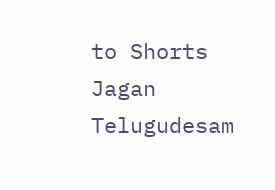to Shorts
Jagan
Telugudesam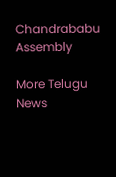Chandrababu
Assembly

More Telugu News